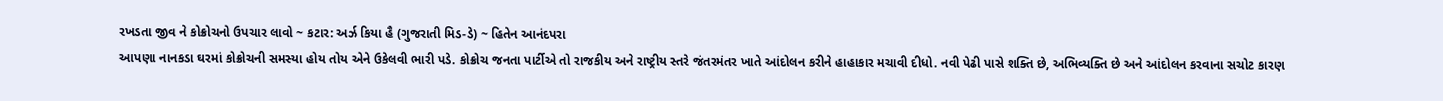રખડતા જીવ ને કોક્રોચનો ઉપચાર લાવો ~ કટાર: અર્ઝ કિયા હૈ (ગુજરાતી મિડ-ડે) ~ હિતેન આનંદપરા
આપણા નાનકડા ઘરમાં કોક્રોચની સમસ્યા હોય તોય એને ઉકેલવી ભારી પડે. કોક્રોચ જનતા પાર્ટીએ તો રાજકીય અને રાષ્ટ્રીય સ્તરે જંતરમંતર ખાતે આંદોલન કરીને હાહાકાર મચાવી દીધો. નવી પેઢી પાસે શક્તિ છે, અભિવ્યક્તિ છે અને આંદોલન કરવાના સચોટ કારણ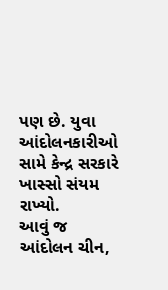પણ છે. યુવા આંદોલનકારીઓ સામે કેન્દ્ર સરકારે ખાસ્સો સંયમ રાખ્યો.
આવું જ આંદોલન ચીન,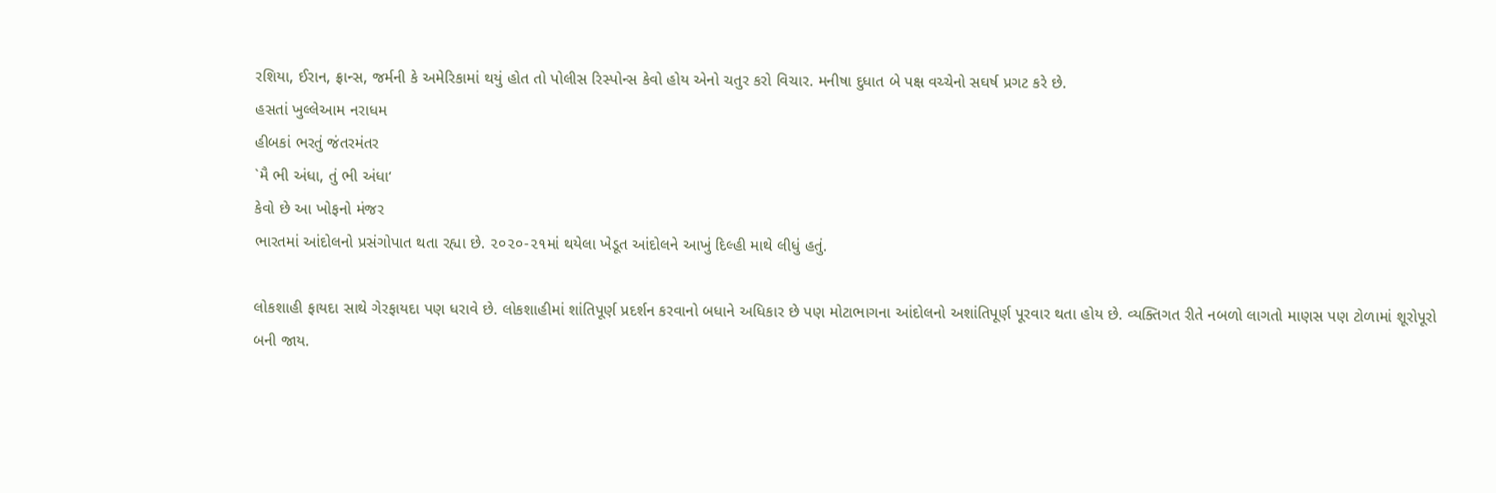રશિયા, ઈરાન, ફ્રાન્સ, જર્મની કે અમેરિકામાં થયું હોત તો પોલીસ રિસ્પોન્સ કેવો હોય એનો ચતુર કરો વિચાર. મનીષા દુધાત બે પક્ષ વચ્ચેનો સઘર્ષ પ્રગટ કરે છે.
હસતાં ખુલ્લેઆમ નરાધમ
હીબકાં ભરતું જંતરમંતર
`મૈ ભી અંધા, તું ભી અંધા‘
કેવો છે આ ખોફનો મંજર
ભારતમાં આંદોલનો પ્રસંગોપાત થતા રહ્યા છે. ૨૦૨૦-૨૧માં થયેલા ખેડૂત આંદોલને આખું દિલ્હી માથે લીધું હતું.

લોકશાહી ફાયદા સાથે ગેરફાયદા પણ ધરાવે છે. લોકશાહીમાં શાંતિપૂર્ણ પ્રદર્શન કરવાનો બધાને અધિકાર છે પણ મોટાભાગના આંદોલનો અશાંતિપૂર્ણ પૂરવાર થતા હોય છે. વ્યક્તિગત રીતે નબળો લાગતો માણસ પણ ટોળામાં શૂરોપૂરો બની જાય.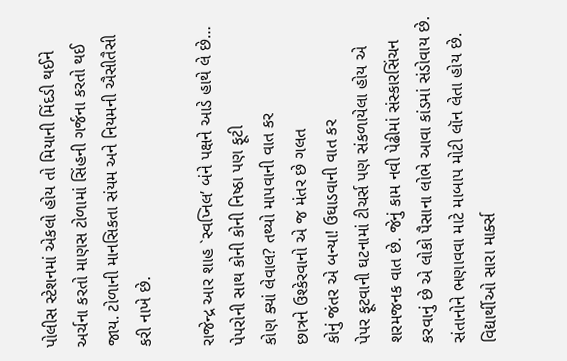પોલીસ સ્ટેશનમાં એકલો હોય તો મિયાની મિંદડી થઈને અર્ચના કરતો માણસ ટોળામાં સિંહની ગર્જના કરતો થઈ જાય. ટોળાની માનસિકતા સંયમ અને નિયમની ઐસીતૈસી કરી નાખે છે.

રાજેન્દ્ર આર શાહ `સ્વપ્નિલ’ બંને પક્ષને આડે હાથે લે છે…
પેપરોની સાથ કોની કોની નિષ્ઠા પણ ફૂટી
કોણ ક્યાં લેવાલ? તથ્યો માપવાની વાત કર
છાત્રને ઉશ્કેરવાનો એ જ મંતર છે ગલત
કોનું જંતર એ બન્યા! ઉઘાડવાની વાત કર
પેપર ફૂટવાની ઘટનામાં ટીચર્સ પણ સંકળાયેલા હોય એ શરમજનક વાત છે. જેનું કામ નવી પેઢીમાં સંસ્કારસિંચન કરવાનું છે એ લોકો પૈસાના લોભે આવા કાંડમાં સંડોવાય છે.
સંતાનોને ભણાવવા માટે માબાપ મોટી લૉન લેતા હોય છે. વિદ્યાર્થીઓ સારા માર્ક્સ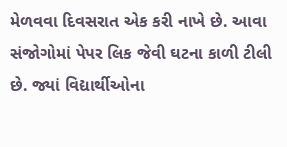મેળવવા દિવસરાત એક કરી નાખે છે. આવા સંજોગોમાં પેપર લિક જેવી ઘટના કાળી ટીલી છે. જ્યાં વિદ્યાર્થીઓના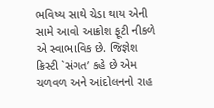ભવિષ્ય સાથે ચેડા થાય એની સામે આવો આક્રોશ ફૂટી નીકળે એ સ્વાભાવિક છે. જિજ્ઞેશ ક્રિસ્ટી `સંગત’ કહે છે એમ ચળવળ અને આંદોલનનો રાહ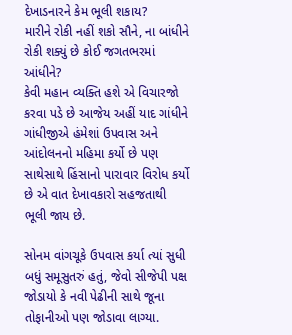દેખાડનારને કેમ ભૂલી શકાય?
મારીને રોકી નહીં શકો સૌને, ના બાંધીને
રોકી શક્યું છે કોઈ જગતભરમાં આંધીને?
કેવી મહાન વ્યક્તિ હશે એ વિચારજો
કરવા પડે છે આજેય અહીં યાદ ગાંધીને
ગાંધીજીએ હંમેશાં ઉપવાસ અને આંદોલનનો મહિમા કર્યો છે પણ સાથેસાથે હિંસાનો પારાવાર વિરોધ કર્યો છે એ વાત દેખાવકારો સહજતાથી ભૂલી જાય છે.

સોનમ વાંગચૂકે ઉપવાસ કર્યા ત્યાં સુધી બધું સમૂસુતરું હતું, જેવો સીજેપી પક્ષ જોડાયો કે નવી પેઢીની સાથે જૂના તોફાનીઓ પણ જોડાવા લાગ્યા.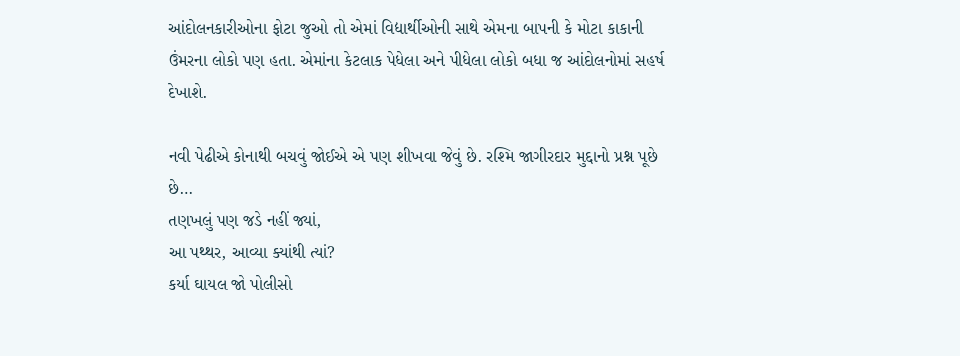આંદોલનકારીઓના ફોટા જુઓ તો એમાં વિદ્યાર્થીઓની સાથે એમના બાપની કે મોટા કાકાની ઉંમરના લોકો પણ હતા. એમાંના કેટલાક પેધેલા અને પીધેલા લોકો બધા જ આંદોલનોમાં સહર્ષ દેખાશે.

નવી પેઢીએ કોનાથી બચવું જોઈએ એ પણ શીખવા જેવું છે. રશ્મિ જાગીરદાર મુદ્દાનો પ્રશ્ન પૂછે છે…
તણખલું પણ જડે નહીં જ્યાં,
આ પથ્થર, આવ્યા ક્યાંથી ત્યાં?
કર્યા ઘાયલ જો પોલીસો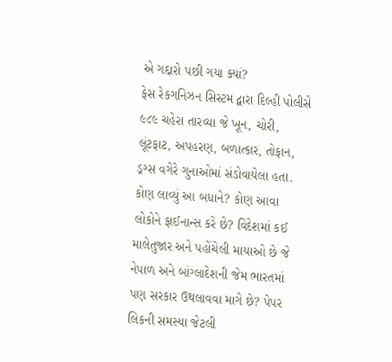એ ગદ્દારો પછી ગયા ક્યાં?
ફેસ રેકગનિઝન સિસ્ટમ દ્વારા દિલ્હી પોલીસે ૯૮૯ ચહેરા તારવ્યા જે ખૂન, ચોરી, લૂંટફાટ, અપહરણ, બળાત્કાર, તોફાન, ડ્રગ્સ વગેરે ગુનાઓમાં સંડોવાયેલા હતા. કોણ લાવ્યું આ બધાને? કોણ આવા લોકોને ફાઈનાન્સ કરે છે? વિદેશમાં કઈ માલેતુજાર અને પહોંચેલી માયાઓ છે જે નેપાળ અને બાંગ્લાદેશની જેમ ભારતમાં પણ સરકાર ઉથલાવવા માગે છે? પેપર લિકની સમસ્યા જેટલી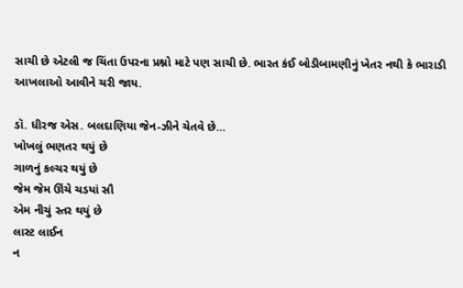સાચી છે એટલી જ ચિંતા ઉપરના પ્રશ્નો માટે પણ સાચી છે. ભારત કંઈ બોડીબામણીનું ખેતર નથી કે ભારાડી આખલાઓ આવીને ચરી જાય.

ડૉ. ધીરજ એસ. બલદાણિયા જેન-ઝીને ચેતવે છે…
ખોખલું ભણતર થયું છે
ગાળનું કલ્ચર થયું છે
જેમ જેમ ઊંચે ચડયાં સૌ
એમ નીચું સ્તર થયું છે
લાસ્ટ લાઈન
ન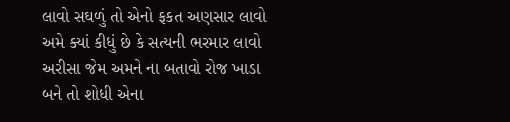લાવો સઘળું તો એનો ફકત અણસાર લાવો
અમે ક્યાં કીધું છે કે સત્યની ભરમાર લાવો
અરીસા જેમ અમને ના બતાવો રોજ ખાડા
બને તો શોધી એના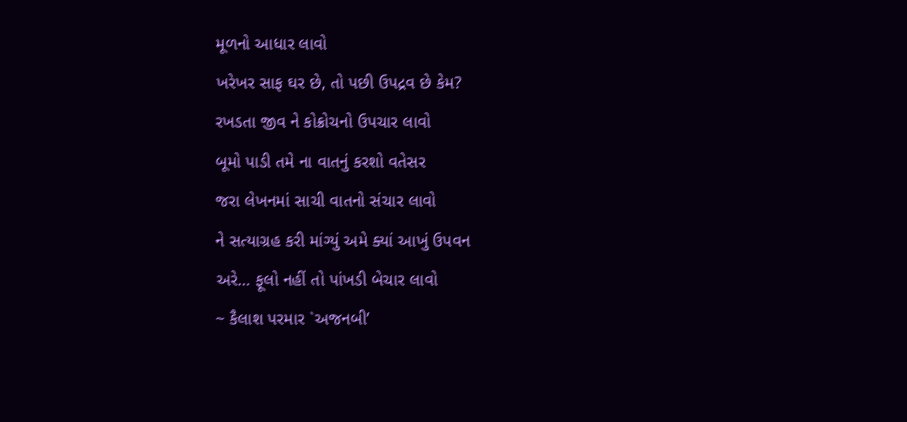મૂળનો આધાર લાવો
ખરેખર સાફ ઘર છે, તો પછી ઉપદ્રવ છે કેમ?
રખડતા જીવ ને કોક્રોચનો ઉપચાર લાવો
બૂમો પાડી તમે ના વાતનું કરશો વતેસર
જરા લેખનમાં સાચી વાતનો સંચાર લાવો
ને સત્યાગ્રહ કરી માંગ્યું અમે ક્યાં આખું ઉપવન
અરે… ફૂલો નહીં તો પાંખડી બેચાર લાવો
~ કૈલાશ પરમાર `અજનબી’